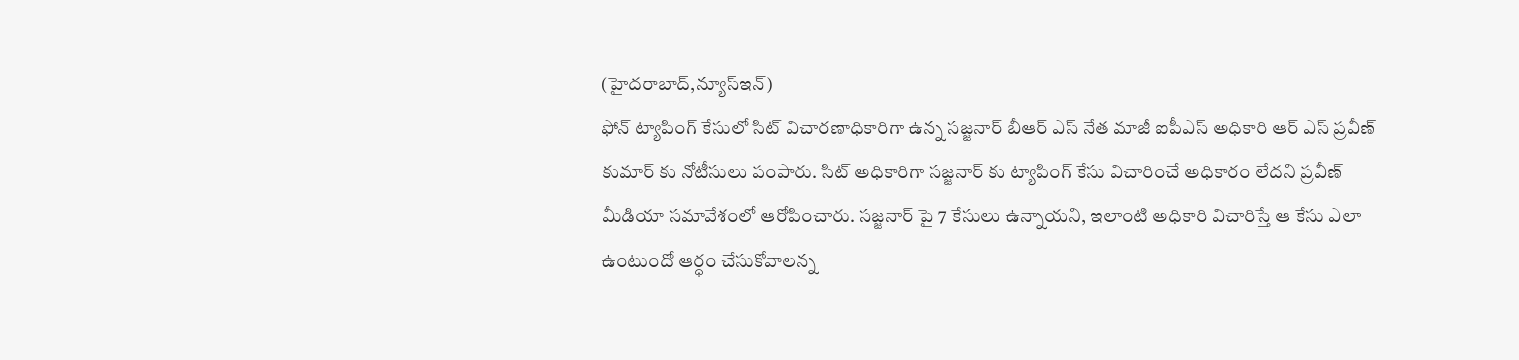(హైదరాబాద్,న్యూస్ఇన్)
ఫోన్ ట్యాపింగ్ కేసులో సిట్ విచారణాధికారిగా ఉన్న సజ్జనార్ బీఆర్ ఎస్ నేత మాజీ ఐపీఎస్ అధికారి ఆర్ ఎస్ ప్రవీణ్ కుమార్ కు నోటీసులు పంపారు. సిట్ అధికారిగా సజ్జనార్ కు ట్యాపింగ్ కేసు విచారించే అధికారం లేదని ప్రవీణ్ మీడియా సమావేశంలో ఆరోపించారు. సజ్జనార్ పై 7 కేసులు ఉన్నాయని, ఇలాంటి అధికారి విచారిస్తే ఆ కేసు ఎలా ఉంటుందో ఆర్ధం చేసుకోవాలన్న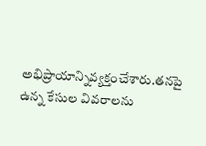అభిప్రాయాన్నివ్యక్తంచేశారు.తనపై ఉన్న కేసుల వివరాలను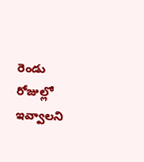రెండు రోజుల్లో ఇవ్వాలని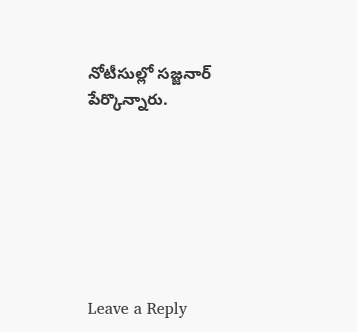నోటీసుల్లో సజ్జనార్ పేర్కొన్నారు.







Leave a Reply